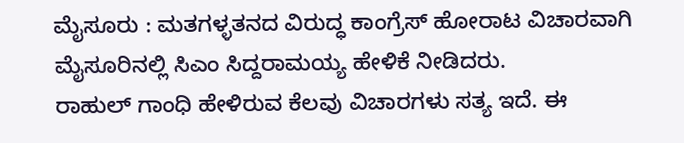ಮೈಸೂರು : ಮತಗಳ್ಳತನದ ವಿರುದ್ಧ ಕಾಂಗ್ರೆಸ್ ಹೋರಾಟ ವಿಚಾರವಾಗಿ ಮೈಸೂರಿನಲ್ಲಿ ಸಿಎಂ ಸಿದ್ದರಾಮಯ್ಯ ಹೇಳಿಕೆ ನೀಡಿದರು.
ರಾಹುಲ್ ಗಾಂಧಿ ಹೇಳಿರುವ ಕೆಲವು ವಿಚಾರಗಳು ಸತ್ಯ ಇದೆ. ಈ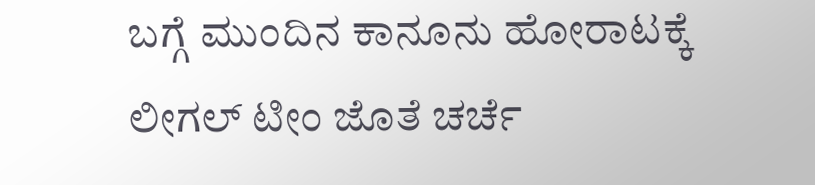ಬಗ್ಗೆ ಮುಂದಿನ ಕಾನೂನು ಹೋರಾಟಕ್ಕೆ ಲೀಗಲ್ ಟೀಂ ಜೊತೆ ಚರ್ಚೆ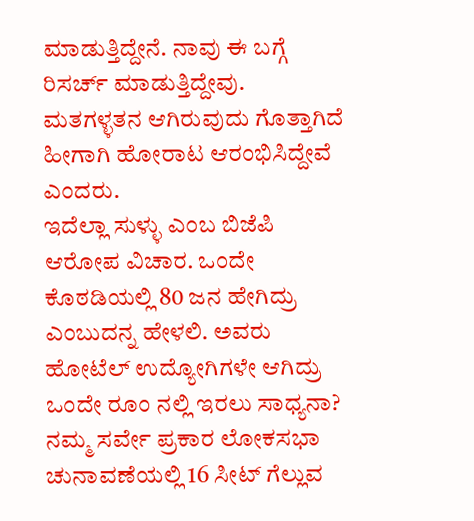ಮಾಡುತ್ತಿದ್ದೇನೆ. ನಾವು ಈ ಬಗ್ಗೆ ರಿಸರ್ಚ್ ಮಾಡುತ್ತಿದ್ದೇವು. ಮತಗಳ್ಳತನ ಆಗಿರುವುದು ಗೊತ್ತಾಗಿದೆ ಹೀಗಾಗಿ ಹೋರಾಟ ಆರಂಭಿಸಿದ್ದೇವೆ ಎಂದರು.
ಇದೆಲ್ಲಾ ಸುಳ್ಳು ಎಂಬ ಬಿಜೆಪಿ ಆರೋಪ ವಿಚಾರ. ಒಂದೇ ಕೊಠಡಿಯಲ್ಲಿ 80 ಜನ ಹೇಗಿದ್ರು ಎಂಬುದನ್ನ ಹೇಳಲಿ. ಅವರು ಹೋಟೆಲ್ ಉದ್ಯೋಗಿಗಳೇ ಆಗಿದ್ರು ಒಂದೇ ರೂಂ ನಲ್ಲಿ ಇರಲು ಸಾಧ್ಯನಾ? ನಮ್ಮ ಸರ್ವೇ ಪ್ರಕಾರ ಲೋಕಸಭಾ ಚುನಾವಣೆಯಲ್ಲಿ 16 ಸೀಟ್ ಗೆಲ್ಲುವ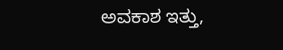ಅವಕಾಶ ಇತ್ತು,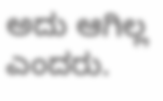ಅದು ಆಗಿಲ್ಲ ಎಂದರು.